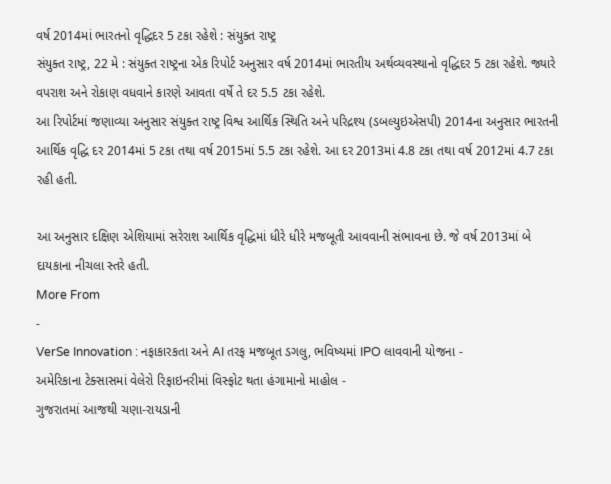વર્ષ 2014માં ભારતનો વૃદ્ધિદર 5 ટકા રહેશે : સંયુક્ત રાષ્ટ્ર
સંયુક્ત રાષ્ટ્ર, 22 મે : સંયુક્ત રાષ્ટ્રના એક રિપોર્ટ અનુસાર વર્ષ 2014માં ભારતીય અર્થવ્યવસ્થાનો વૃદ્ધિદર 5 ટકા રહેશે. જ્યારે વપરાશ અને રોકાણ વધવાને કારણે આવતા વર્ષે તે દર 5.5 ટકા રહેશે.
આ રિપોર્ટમાં જણાવ્યા અનુસાર સંયુક્ત રાષ્ટ્ર વિશ્વ આર્થિક સ્થિતિ અને પરિદ્રશ્ય (ડબલ્યુઇએસપી) 2014ના અનુસાર ભારતની આર્થિક વૃદ્ધિ દર 2014માં 5 ટકા તથા વર્ષ 2015માં 5.5 ટકા રહેશે. આ દર 2013માં 4.8 ટકા તથા વર્ષ 2012માં 4.7 ટકા રહી હતી.

આ અનુસાર દક્ષિણ એશિયામાં સરેરાશ આર્થિક વૃદ્ધિમાં ધીરે ધીરે મજબૂતી આવવાની સંભાવના છે. જે વર્ષ 2013માં બે દાયકાના નીચલા સ્તરે હતી.
More From
-
VerSe Innovation : નફાકારકતા અને AI તરફ મજબૂત ડગલુ, ભવિષ્યમાં IPO લાવવાની યોજના -
અમેરિકાના ટેક્સાસમાં વેલેરો રિફાઇનરીમાં વિસ્ફોટ થતા હંગામાનો માહોલ -
ગુજરાતમાં આજથી ચણા-રાયડાની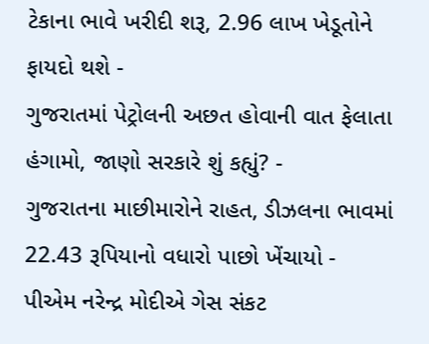ટેકાના ભાવે ખરીદી શરૂ, 2.96 લાખ ખેડૂતોને ફાયદો થશે -
ગુજરાતમાં પેટ્રોલની અછત હોવાની વાત ફેલાતા હંગામો, જાણો સરકારે શું કહ્યું? -
ગુજરાતના માછીમારોને રાહત, ડીઝલના ભાવમાં 22.43 રૂપિયાનો વધારો પાછો ખેંચાયો -
પીએમ નરેન્દ્ર મોદીએ ગેસ સંકટ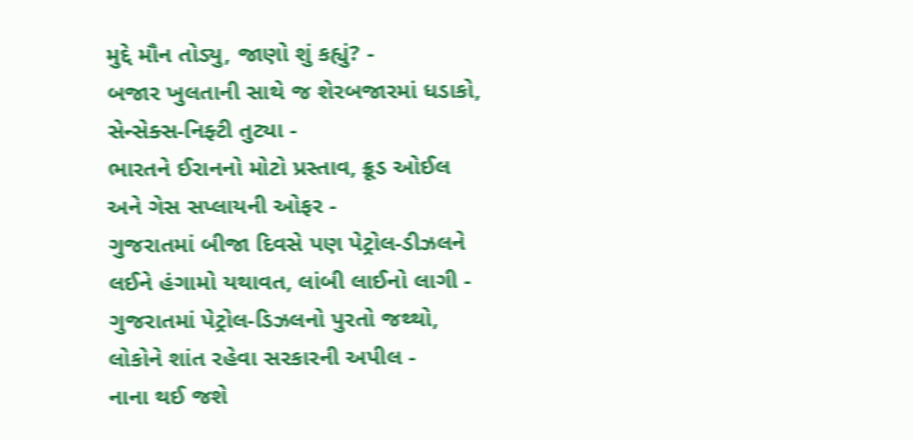મુદ્દે મૌન તોડ્યુ, જાણો શું કહ્યું? -
બજાર ખુલતાની સાથે જ શેરબજારમાં ધડાકો, સેન્સેક્સ-નિફ્ટી તુટ્યા -
ભારતને ઈરાનનો મોટો પ્રસ્તાવ, ક્રૂડ ઓઈલ અને ગેસ સપ્લાયની ઓફર -
ગુજરાતમાં બીજા દિવસે પણ પેટ્રોલ-ડીઝલને લઈને હંગામો યથાવત, લાંબી લાઈનો લાગી -
ગુજરાતમાં પેટ્રોલ-ડિઝલનો પુરતો જથ્થો, લોકોને શાંત રહેવા સરકારની અપીલ -
નાના થઈ જશે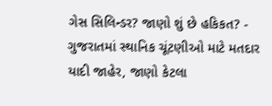ગેસ સિલિન્ડર? જાણો શું છે હકિકત? -
ગુજરાતમાં સ્થાનિક ચૂંટણીઓ માટે મતદાર યાદી જાહેર, જાણો કેટલા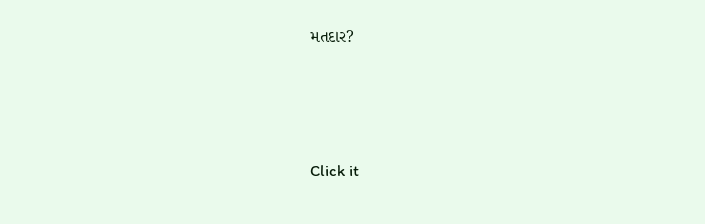મતદાર?






Click it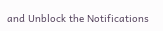and Unblock the Notifications